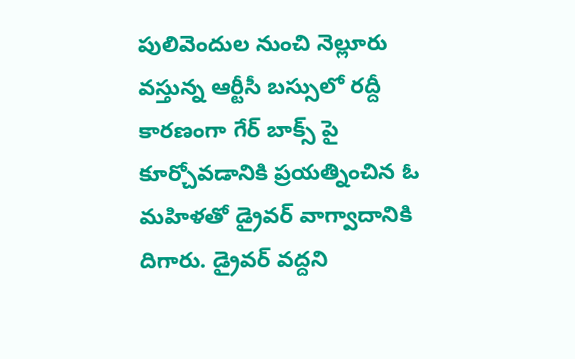పులివెందుల నుంచి నెల్లూరు వస్తున్న ఆర్టీసీ బస్సులో రద్దీ కారణంగా గేర్ బాక్స్ పై కూర్చోవడానికి ప్రయత్నించిన ఓ మహిళతో డ్రైవర్ వాగ్వాదానికి దిగారు. డ్రైవర్ వద్దని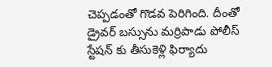చెప్పడంతో గొడవ పెరిగింది. దీంతో డ్రైవర్ బస్సును మర్రిపాడు పోలీస్ స్టేషన్ కు తీసుకెళ్లి ఫిర్యాదు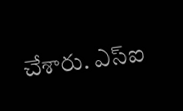చేశారు. ఎస్ఐ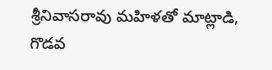శ్రీనివాసరావు మహిళతో మాట్లాడి, గొడవ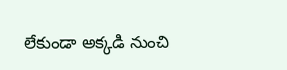లేకుండా అక్కడి నుంచి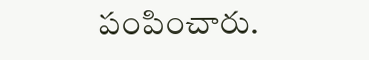పంపించారు.